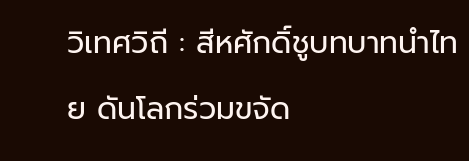วิเทศวิถี : สีหศักดิ์ชูบทบาทนำไทย ดันโลกร่วมขจัด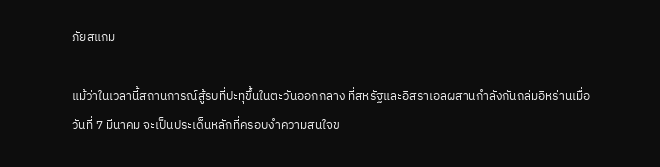ภัยสแกม

แม้ว่าในเวลานี้สถานการณ์สู้รบที่ปะทุขึ้นในตะวันออกกลาง ที่สหรัฐและอิสราเอลผสานกำลังกันถล่มอิหร่านเมื่อวันที่ 7 มีนาคม จะเป็นประเด็นหลักที่ครอบงำความสนใจข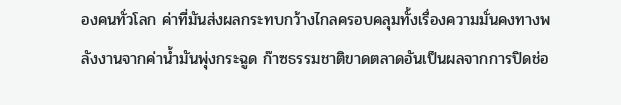องคนทั่วโลก ค่าที่มันส่งผลกระทบกว้างไกลครอบคลุมทั้งเรื่องความมั่นคงทางพลังงานจากค่าน้ำมันพุ่งกระฉูด ก๊าซธรรมชาติขาดตลาดอันเป็นผลจากการปิดช่อ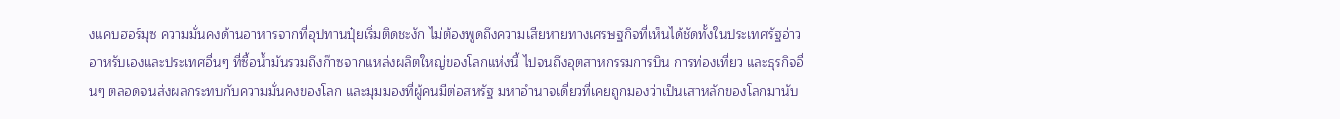งแคบฮอร์มุซ ความมั่นคงด้านอาหารจากที่อุปทานปุ๋ยเริ่มติดชะงัก ไม่ต้องพูดถึงความเสียหายทางเศรษฐกิจที่เห็นได้ชัดทั้งในประเทศรัฐอ่าวอาหรับเองและประเทศอื่นๆ ที่ซื้อน้ำมันรวมถึงก๊าซจากแหล่งผลิตใหญ่ของโลกแห่งนี้ ไปจนถึงอุตสาหกรรมการบิน การท่องเที่ยว และธุรกิจอื่นๆ ตลอดจนส่งผลกระทบกับความมั่นคงของโลก และมุมมองที่ผู้คนมีต่อสหรัฐ มหาอำนาจเดี่ยวที่เคยถูกมองว่าเป็นเสาหลักของโลกมานับ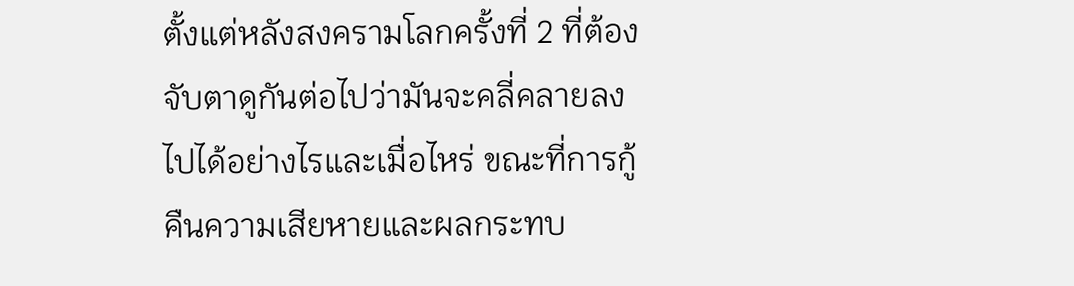ตั้งแต่หลังสงครามโลกครั้งที่ 2 ที่ต้องจับตาดูกันต่อไปว่ามันจะคลี่คลายลงไปได้อย่างไรและเมื่อไหร่ ขณะที่การกู้คืนความเสียหายและผลกระทบ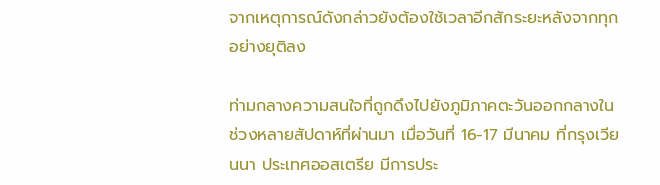จากเหตุการณ์ดังกล่าวยังต้องใช้เวลาอีกสักระยะหลังจากทุกอย่างยุติลง

ท่ามกลางความสนใจที่ถูกดึงไปยังภูมิภาคตะวันออกกลางในช่วงหลายสัปดาห์ที่ผ่านมา เมื่อวันที่ 16-17 มีนาคม ที่กรุงเวียนนา ประเทศออสเตรีย มีการประ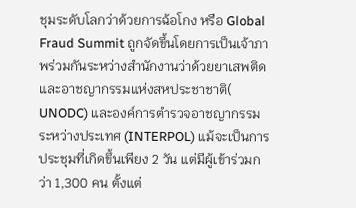ชุมระดับโลกว่าด้วยการฉ้อโกง หรือ Global Fraud Summit ถูกจัดขึ้นโดยการเป็นเจ้าภาพร่วมกันระหว่างสำนักงานว่าด้วยยาเสพติดและอาชญากรรมแห่งสหประชาชาติ( UNODC) และองค์การตำรวจอาชญากรรมระหว่างประเทศ (INTERPOL) แม้จะเป็นการประชุมที่เกิดขึ้นเพียง 2 วัน แต่มีผู้เข้าร่วมกว่า 1,300 คน ตั้งแต่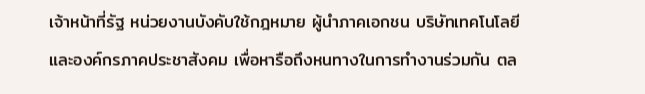เจ้าหน้าที่รัฐ หน่วยงานบังคับใช้กฎหมาย ผู้นำภาคเอกชน บริษัทเทคโนโลยี และองค์กรภาคประชาสังคม เพื่อหารือถึงหนทางในการทำงานร่วมกัน ตล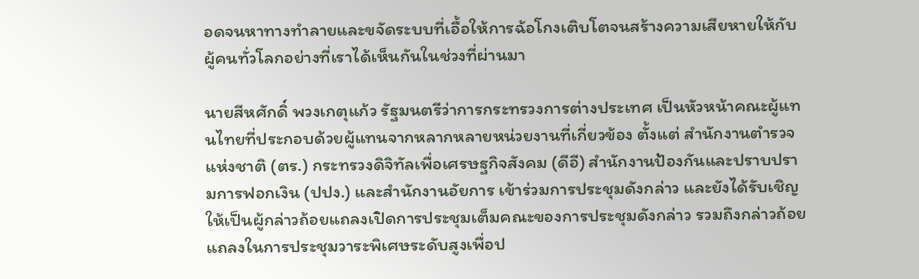อดจนหาทางทำลายและขจัดระบบที่เอื้อให้การฉ้อโกงเติบโตจนสร้างความเสียหายให้กับผู้คนทั่วโลกอย่างที่เราได้เห็นกันในช่วงที่ผ่านมา

นายสีหศักดิ์ พวงเกตุแก้ว รัฐมนตรีว่าการกระทรวงการต่างประเทศ เป็นหัวหน้าคณะผู้แทนไทยที่ประกอบด้วยผู้แทนจากหลากหลายหน่วยงานที่เกี่ยวข้อง ตั้งแต่ สำนักงานตำรวจแห่งชาติ (ตร.) กระทรวงดิจิทัลเพื่อเศรษฐกิจสังคม (ดีอี) สำนักงานป้องกันและปราบปรามการฟอกเงิน (ปปง.) และสำนักงานอัยการ เข้าร่วมการประชุมดังกล่าว และยังได้รับเชิญให้เป็นผู้กล่าวถ้อยแถลงเปิดการประชุมเต็มคณะของการประชุมดังกล่าว รวมถึงกล่าวถ้อยแถลงในการประชุมวาระพิเศษระดับสูงเพื่อป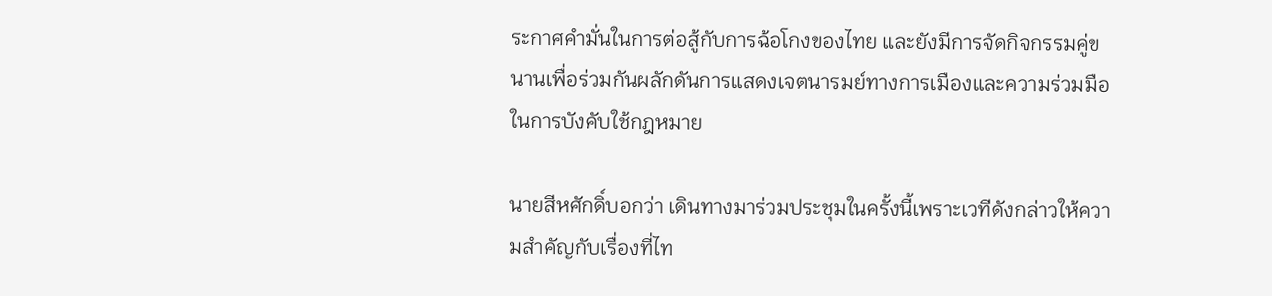ระกาศคำมั่นในการต่อสู้กับการฉ้อโกงของไทย และยังมีการจัดกิจกรรมคู่ขนานเพื่อร่วมกันผลักดันการแสดงเจตนารมย์ทางการเมืองและความร่วมมือในการบังคับใช้กฎหมาย

นายสีหศักดิ์บอกว่า เดินทางมาร่วมประชุมในครั้งนี้เพราะเวทีดังกล่าวให้ความสำคัญกับเรื่องที่ไท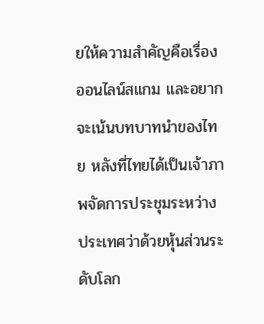ยให้ความสำคัญคือเรื่องออนไลน์สแกม และอยากจะเน้นบทบาทนำของไทย หลังที่ไทยได้เป็นเจ้าภาพจัดการประชุมระหว่างประเทศว่าด้วยหุ้นส่วนระดับโลก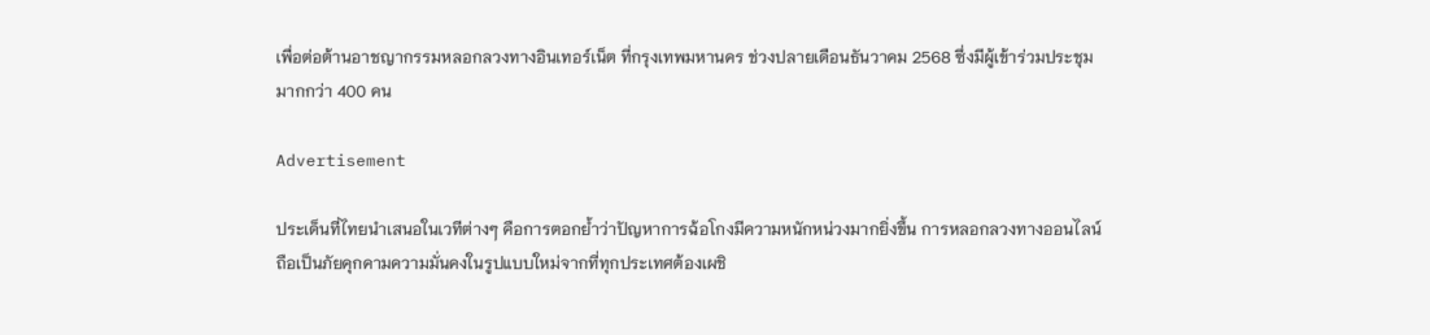เพื่อต่อต้านอาชญากรรมหลอกลวงทางอินเทอร์เน็ต ที่กรุงเทพมหานคร ช่วงปลายเดือนธันวาคม 2568 ซึ่งมีผู้เข้าร่วมประชุมมากกว่า 400 คน

Advertisement

ประเด็นที่ไทยนำเสนอในเวทีต่างๆ คือการตอกย้ำว่าปัญหาการฉ้อโกงมีความหนักหน่วงมากยิ่งขึ้น การหลอกลวงทางออนไลน์ถือเป็นภัยคุกคามความมั่นคงในรูปแบบใหม่จากที่ทุกประเทศต้องเผชิ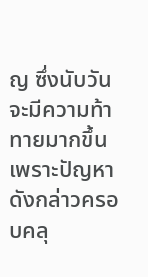ญ ซึ่งนับวันจะมีความท้าทายมากขึ้นเพราะปัญหาดังกล่าวครอบคลุ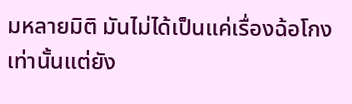มหลายมิติ มันไม่ได้เป็นแค่เรื่องฉ้อโกงเท่านั้นแต่ยัง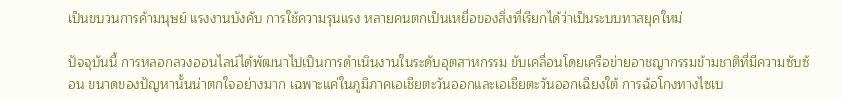เป็นขบวนการค้ามนุษย์ แรงงานบังคับ การใช้ความรุนแรง หลายคนตกเป็นเหยื่อของสิ่งที่เรียกได้ว่าเป็นระบบทาสยุคใหม่

ปัจจุบันนี้ การหลอกลวงออนไลน์ได้พัฒนาไปเป็นการดำเนินงานในระดับอุตสาหกรรม ขับเคลื่อนโดยเครือข่ายอาชญากรรมข้ามชาติที่มีความซับซ้อน ขนาดของปัญหานั้นน่าตกใจอย่างมาก เฉพาะแค่ในภูมิภาคเอเชียตะวันออกและเอเชียตะวันออกเฉียงใต้ การฉ้อโกงทางไซเบ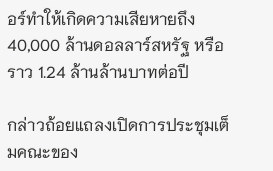อร์ทำให้เกิดความเสียหายถึง 40,000 ล้านดอลลาร์สหรัฐ หรือราว 1.24 ล้านล้านบาทต่อปี

กล่าวถ้อยแถลงเปิดการประชุมเต็มคณะของ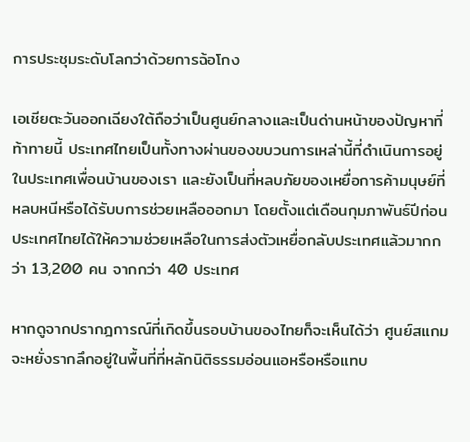การประชุมระดับโลกว่าด้วยการฉ้อโกง

เอเชียตะวันออกเฉียงใต้ถือว่าเป็นศูนย์กลางและเป็นด่านหน้าของปัญหาที่ท้าทายนี้ ประเทศไทยเป็นทั้งทางผ่านของขบวนการเหล่านี้ที่ดำเนินการอยู่ในประเทศเพื่อนบ้านของเรา และยังเป็นที่หลบภัยของเหยื่อการค้ามนุษย์ที่หลบหนีหรือได้รับบการช่วยเหลือออกมา โดยตั้งแต่เดือนกุมภาพันธ์ปีก่อน ประเทศไทยได้ให้ความช่วยเหลือในการส่งตัวเหยื่อกลับประเทศแล้วมากกว่า 13,200 คน จากกว่า 40 ประเทศ

หากดูจากปรากฎการณ์ที่เกิดขึ้นรอบบ้านของไทยก็จะเห็นได้ว่า ศูนย์สแกมจะหยั่งรากลึกอยู่ในพื้นที่ที่หลักนิติธรรมอ่อนแอหรือหรือแทบ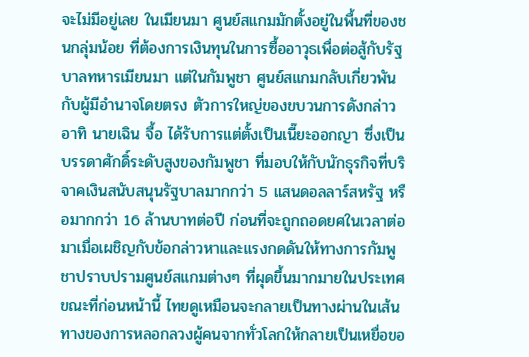จะไม่มีอยู่เลย ในเมียนมา ศูนย์สแกมมักตั้งอยู่ในพื้นที่ของชนกลุ่มน้อย ที่ต้องการเงินทุนในการซื้ออาวุธเพื่อต่อสู้กับรัฐบาลทหารเมียนมา แต่ในกัมพูชา ศูนย์สแกมกลับเกี่ยวพันกับผู้มีอำนาจโดยตรง ตัวการใหญ่ของขบวนการดังกล่าว อาทิ นายเฉิน จื้อ ได้รับการแต่ตั้งเป็นเนี๊ยะออกญา ซึ่งเป็นบรรดาศักดิ์ระดับสูงของกัมพูชา ที่มอบให้กับนักธุรกิจที่บริจาคเงินสนับสนุนรัฐบาลมากกว่า 5 แสนดอลลาร์สหรัฐ หรือมากกว่า 16 ล้านบาทต่อปี ก่อนที่จะถูกถอดยศในเวลาต่อมาเมื่อเผชิญกับข้อกล่าวหาและแรงกดดันให้ทางการกัมพูชาปราบปรามศูนย์สแกมต่างๆ ที่ผุดขึ้นมากมายในประเทศ ขณะที่ก่อนหน้านี้ ไทยดูเหมือนจะกลายเป็นทางผ่านในเส้นทางของการหลอกลวงผู้คนจากทั่วโลกให้กลายเป็นเหยื่อขอ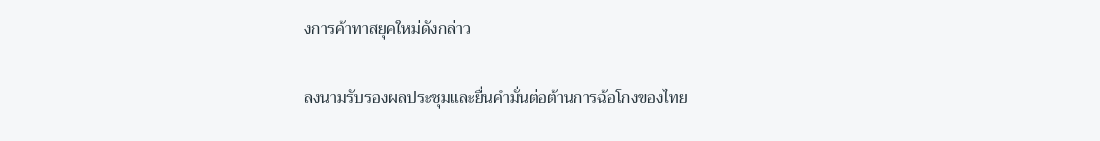งการค้าทาสยุคใหม่ดังกล่าว

ลงนามรับรองผลประชุมและยื่นคำมั่นต่อต้านการฉ้อโกงของไทย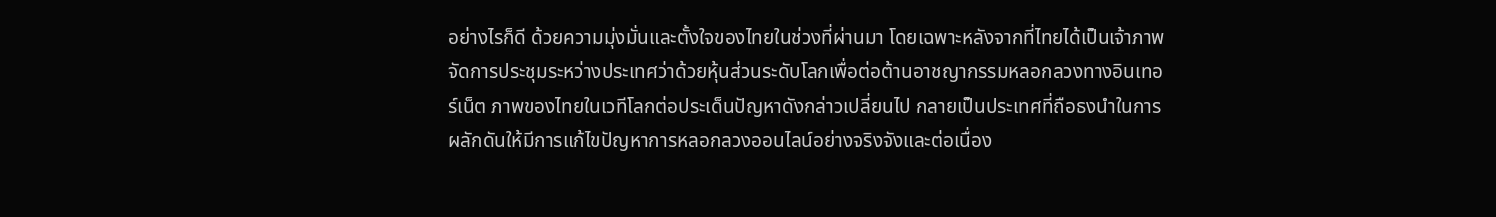อย่างไรก็ดี ด้วยความมุ่งมั่นและตั้งใจของไทยในช่วงที่ผ่านมา โดยเฉพาะหลังจากที่ไทยได้เป็นเจ้าภาพจัดการประชุมระหว่างประเทศว่าด้วยหุ้นส่วนระดับโลกเพื่อต่อต้านอาชญากรรมหลอกลวงทางอินเทอร์เน็ต ภาพของไทยในเวทีโลกต่อประเด็นปัญหาดังกล่าวเปลี่ยนไป กลายเป็นประเทศที่ถือธงนำในการผลักดันให้มีการแก้ไขปัญหาการหลอกลวงออนไลน์อย่างจริงจังและต่อเนื่อง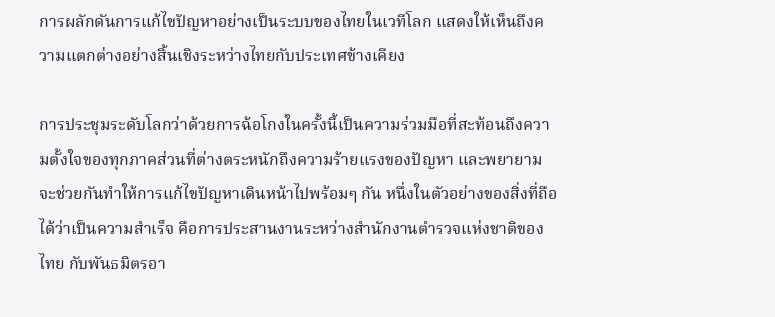การผลักดันการแก้ไขปัญหาอย่างเป็นระบบของไทยในเวทีโลก แสดงให้เห็นถึงความแตกต่างอย่างสิ้นเชิงระหว่างไทยกับประเทศข้างเคียง

การประชุมระดับโลกว่าด้วยการฉ้อโกงในครั้งนี้เป็นความร่วมมือที่สะท้อนถึงความตั้งใจของทุกภาคส่วนที่ต่างตระหนักถึงความร้ายแรงของปัญหา และพยายามจะช่วยกันทำให้การแก้ไขปัญหาเดินหน้าไปพร้อมๆ กัน หนึ่งในตัวอย่างของสิ่งที่ถือได้ว่าเป็นความสำเร็จ คือการประสานงานระหว่างสำนักงานตำรวจแห่งชาติของไทย กับพันธมิตรอา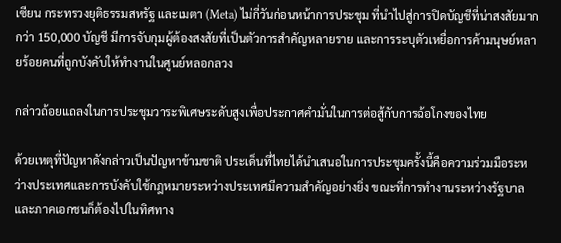เซียน กระทรวงยุติธรรมสหรัฐ และเมตา (Meta) ไม่กี่วันก่อนหน้าการประชุม ที่นำไปสู่การปิดบัญชีที่น่าสงสัยมากกว่า 150,000 บัญชี มีการจับกุมผู้ต้องสงสัยที่เป็นตัวการสำคัญหลายราย และการระบุตัวเหยื่อการค้ามนุษย์หลายร้อยคนที่ถูกบังคับให้ทำงานในศูนย์หลอกลวง

กล่าวถ้อยแถลงในการประชุมวาระพิเศษระดับสูงเพื่อประกาศคำมั่นในการต่อสู้กับการฉ้อโกงของไทย

ด้วยเหตุที่ปัญหาดังกล่าวเป็นปัญหาข้ามชาติ ประเด็นที่ไทยได้นำเสนอในการประชุมครั้งนี้คือความร่วมมือระหว่างประเทศและการบังคับใช้กฎหมายระหว่างประเทศมีความสำคัญอย่างยิ่ง ขณะที่การทำงานระหว่างรัฐบาลและภาคเอกชนก็ต้องไปในทิศทาง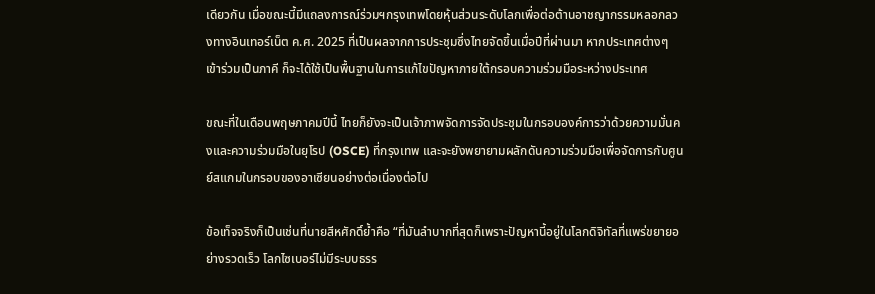เดียวกัน เมื่อขณะนี้มีแถลงการณ์ร่วมฯกรุงเทพโดยหุ้นส่วนระดับโลกเพื่อต่อต้านอาชญากรรมหลอกลวงทางอินเทอร์เน็ต ค.ศ. 2025 ที่เป็นผลจากการประชุมซึ่งไทยจัดขึ้นเมื่อปีที่ผ่านมา หากประเทศต่างๆ เข้าร่วมเป็นภาคี ก็จะได้ใช้เป็นพื้นฐานในการแก้ไขปัญหาภายใต้กรอบความร่วมมือระหว่างประเทศ

ขณะที่ในเดือนพฤษภาคมปีนี้ ไทยก็ยังจะเป็นเจ้าภาพจัดการจัดประชุมในกรอบองค์การว่าด้วยความมั่นคงและความร่วมมือในยุโรป (OSCE) ที่กรุงเทพ และจะยังพยายามผลักดันความร่วมมือเพื่อจัดการกับศูนย์สแกมในกรอบของอาเซียนอย่างต่อเนื่องต่อไป

ข้อเท็จจริงก็เป็นเช่นที่นายสีหศักดิ์ย้ำคือ “ที่มันลำบากที่สุดก็เพราะปัญหานี้อยู่ในโลกดิจิทัลที่แพร่ขยายอย่างรวดเร็ว โลกไซเบอร์ไม่มีระบบธรร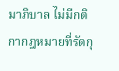มาภิบาล ไม่มีกติกากฎหมายที่รัดกุ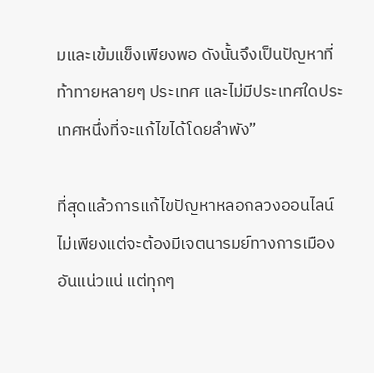มและเข้มแข็งเพียงพอ ดังนั้นจึงเป็นปัญหาที่ท้าทายหลายๆ ประเทศ และไม่มีประเทศใดประเทศหนึ่งที่จะแก้ไขได้โดยลำพัง”

ที่สุดแล้วการแก้ไขปัญหาหลอกลวงออนไลน์ไม่เพียงแต่จะต้องมีเจตนารมย์ทางการเมืองอันแน่วแน่ แต่ทุกๆ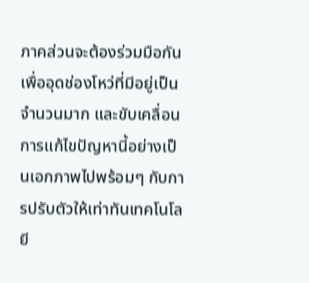ภาคส่วนจะต้องร่วมมือกันเพื่ออุดช่องโหว่ที่มีอยู่เป็นจำนวนมาก และขับเคลื่อนการแก้ไขปัญหานี้อย่างเป็นเอกภาพไปพร้อมๆ กับการปรับตัวให้เท่าทันเทคโนโลยี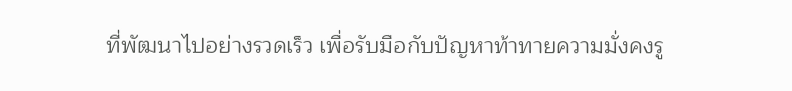ที่พัฒนาไปอย่างรวดเร็ว เพื่อรับมือกับปัญหาท้าทายความมั่งคงรู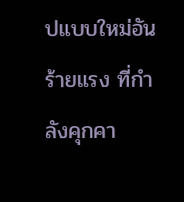ปแบบใหม่อันร้ายแรง ที่กำลังคุกคา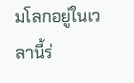มโลกอยู่ในเวลานี้ร่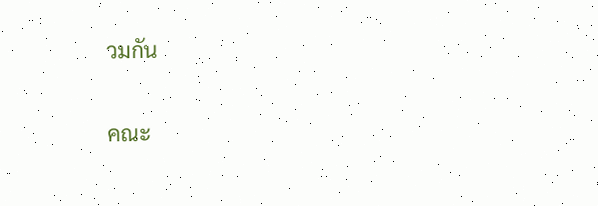วมกัน

คณะ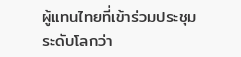ผู้แทนไทยที่เข้าร่วมประชุมระดับโลกว่า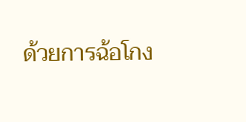ด้วยการฉ้อโกง